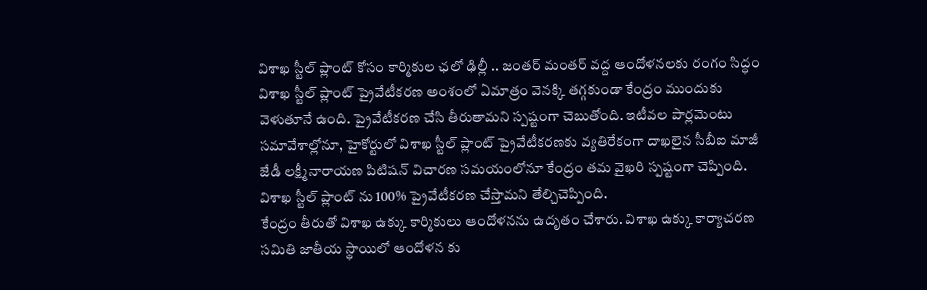విశాఖ స్టీల్ ప్లాంట్ కోసం కార్మికుల ఛలో ఢిల్లీ .. జంతర్ మంతర్ వద్ద ఆందోళనలకు రంగం సిద్ధం
విశాఖ స్టీల్ ప్లాంట్ ప్రైవేటీకరణ అంశంలో ఏమాత్రం వెనక్కి తగ్గకుండా కేంద్రం ముందుకు వెళుతూనే ఉంది. ప్రైవేటీకరణ చేసి తీరుతామని స్పష్టంగా చెబుతోంది. ఇటీవల పార్లమెంటు సమావేశాల్లోనూ, హైకోర్టులో విశాఖ స్టీల్ ప్లాంట్ ప్రైవేటీకరణకు వ్యతిరేకంగా దాఖలైన సీబీఐ మాజీ జేడీ లక్ష్మీనారాయణ పిటిషన్ విచారణ సమయంలోనూ కేంద్రం తమ వైఖరి స్పష్టంగా చెప్పింది. విశాఖ స్టీల్ ప్లాంట్ ను 100% ప్రైవేటీకరణ చేస్తామని తేల్చిచెప్పింది.
కేంద్రం తీరుతో విశాఖ ఉక్కు కార్మికులు ఆందోళనను ఉదృతం చేశారు. విశాఖ ఉక్కు కార్యాచరణ సమితి జాతీయ స్థాయిలో ఆందోళన కు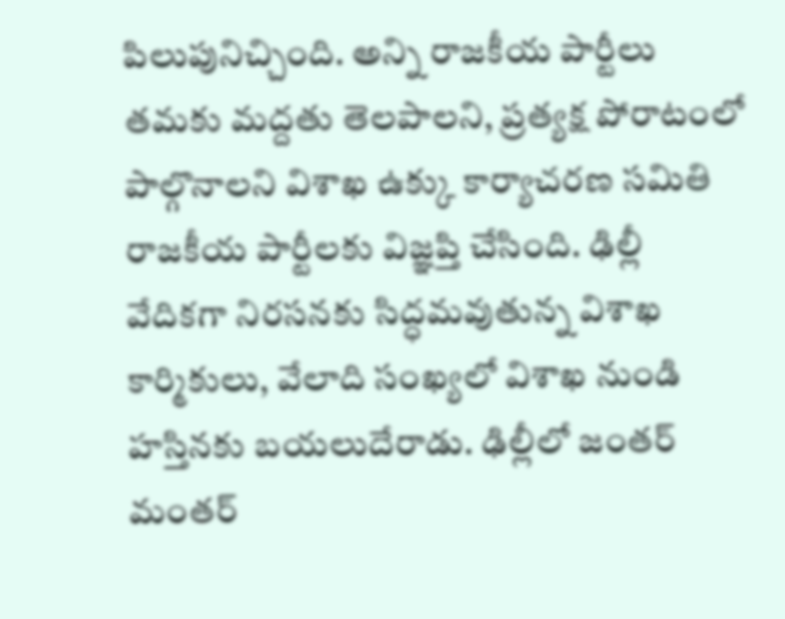పిలుపునిచ్చింది. అన్ని రాజకీయ పార్టీలు తమకు మద్దతు తెలపాలని, ప్రత్యక్ష పోరాటంలో పాల్గొనాలని విశాఖ ఉక్కు కార్యాచరణ సమితి రాజకీయ పార్టీలకు విజ్ఞప్తి చేసింది. ఢిల్లీ వేదికగా నిరసనకు సిద్ధమవుతున్న విశాఖ కార్మికులు, వేలాది సంఖ్యలో విశాఖ నుండి హస్తినకు బయలుదేరాడు. ఢిల్లీలో జంతర్ మంతర్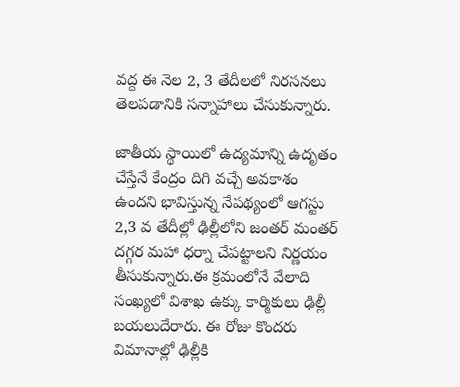వద్ద ఈ నెల 2, 3 తేదీలలో నిరసనలు తెలపడానికి సన్నాహాలు చేసుకున్నారు.

జాతీయ స్థాయిలో ఉద్యమాన్ని ఉదృతం చేస్తేనే కేంద్రం దిగి వచ్చే అవకాశం ఉందని భావిస్తున్న నేపథ్యంలో ఆగస్టు 2,3 వ తేదీల్లో ఢిల్లీలోని జంతర్ మంతర్ దగ్గర మహా ధర్నా చేపట్టాలని నిర్ణయం తీసుకున్నారు.ఈ క్రమంలోనే వేలాది సంఖ్యలో విశాఖ ఉక్కు కార్మికులు ఢిల్లీ బయలుదేరారు. ఈ రోజు కొందరు విమానాల్లో ఢిల్లీకి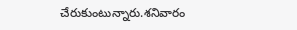చేరుకుంటున్నారు.శనివారం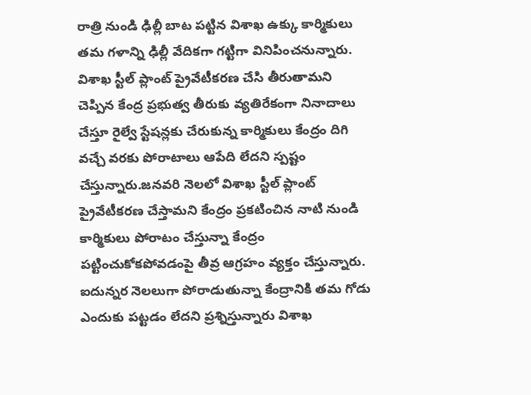రాత్రి నుండి ఢిల్లీ బాట పట్టిన విశాఖ ఉక్కు కార్మికులు తమ గళాన్ని ఢిల్లీ వేదికగా గట్టిగా వినిపించనున్నారు.
విశాఖ స్టీల్ ప్లాంట్ ప్రైవేటీకరణ చేసి తీరుతామని చెప్పిన కేంద్ర ప్రభుత్వ తీరుకు వ్యతిరేకంగా నినాదాలు చేస్తూ రైల్వే స్టేషన్లకు చేరుకున్న కార్మికులు కేంద్రం దిగి వచ్చే వరకు పోరాటాలు ఆపేది లేదని స్పష్టం చేస్తున్నారు.జనవరి నెలలో విశాఖ స్టీల్ ప్లాంట్ ప్రైవేటీకరణ చేస్తామని కేంద్రం ప్రకటించిన నాటి నుండి కార్మికులు పోరాటం చేస్తున్నా కేంద్రం పట్టించుకోకపోవడంపై తీవ్ర ఆగ్రహం వ్యక్తం చేస్తున్నారు. ఐదున్నర నెలలుగా పోరాడుతున్నా కేంద్రానికి తమ గోడు ఎందుకు పట్టడం లేదని ప్రశ్నిస్తున్నారు విశాఖ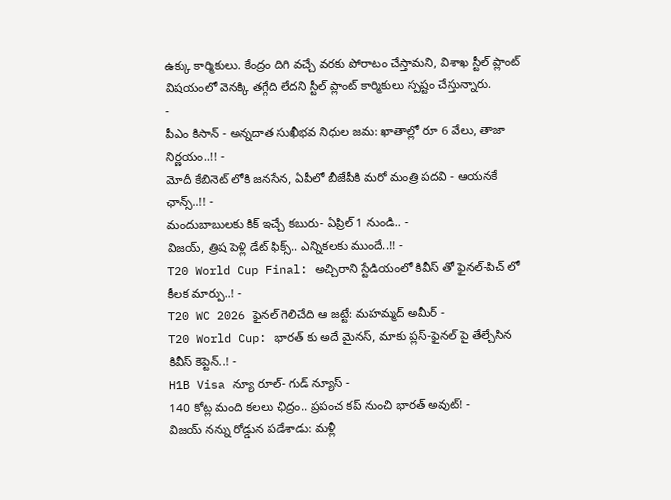ఉక్కు కార్మికులు. కేంద్రం దిగి వచ్చే వరకు పోరాటం చేస్తామని, విశాఖ స్టీల్ ప్లాంట్ విషయంలో వెనక్కి తగ్గేది లేదని స్టీల్ ప్లాంట్ కార్మికులు స్పష్టం చేస్తున్నారు.
-
పీఎం కిసాన్ - అన్నదాత సుఖీభవ నిధుల జమ: ఖాతాల్లో రూ 6 వేలు, తాజా నిర్ణయం..!! -
మోదీ కేబినెట్ లోకి జనసేన, ఏపీలో బీజేపీకి మరో మంత్రి పదవి - ఆయనకే ఛాన్స్..!! -
మందుబాబులకు కిక్ ఇచ్చే కబురు- ఏప్రిల్ 1 నుండి.. -
విజయ్, త్రిష పెళ్లి డేట్ ఫిక్స్.. ఎన్నికలకు ముందే..!! -
T20 World Cup Final: అచ్చిరాని స్టేడియంలో కివీస్ తో ఫైనల్-పిచ్ లో కీలక మార్పు..! -
T20 WC 2026 ఫైనల్ గెలిచేది ఆ జట్టే: మహమ్మద్ అమీర్ -
T20 World Cup: భారత్ కు అదే మైనస్, మాకు ప్లస్-ఫైనల్ పై తేల్చేసిన కివీస్ కెప్టెన్..! -
H1B Visa న్యూ రూల్- గుడ్ న్యూస్ -
140 కోట్ల మంది కలలు ఛిద్రం.. ప్రపంచ కప్ నుంచి భారత్ అవుట్! -
విజయ్ నన్ను రోడ్డున పడేశాడు: మళ్లీ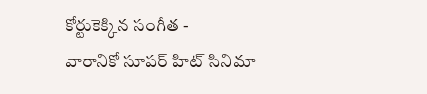కోర్టుకెక్కిన సంగీత -
వారానికో సూపర్ హిట్ సినిమా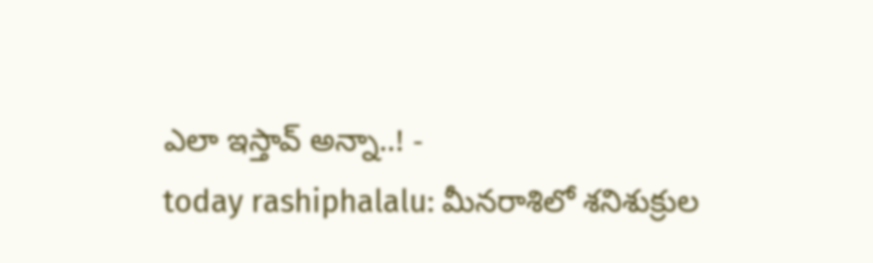ఎలా ఇస్తావ్ అన్నా..! -
today rashiphalalu: మీనరాశిలో శనిశుక్రుల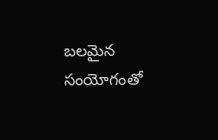బలమైన సంయోగంతో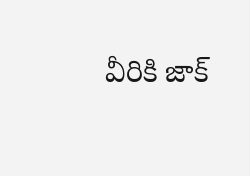వీరికి జాక్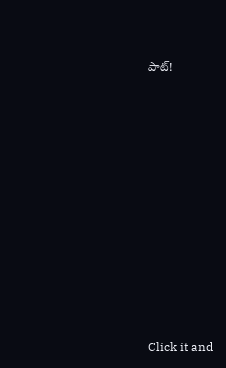పాట్!












Click it and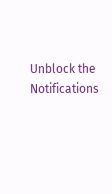Unblock the Notifications